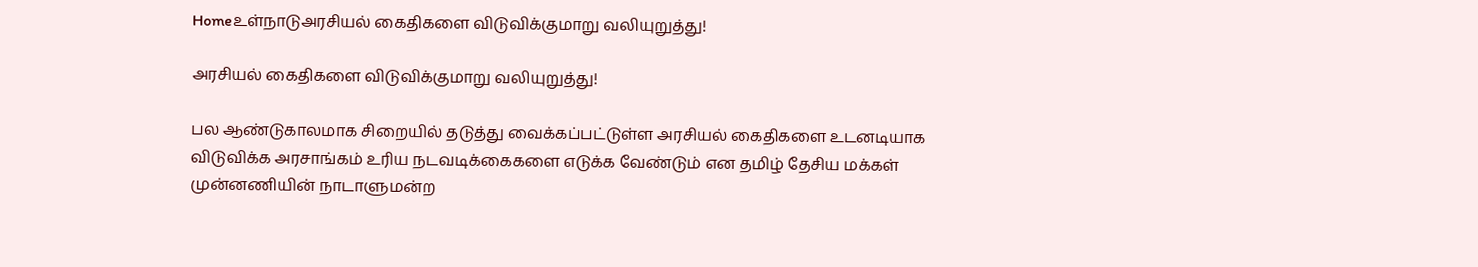Homeஉள்நாடுஅரசியல் கைதிகளை விடுவிக்குமாறு வலியுறுத்து!

அரசியல் கைதிகளை விடுவிக்குமாறு வலியுறுத்து!

பல ஆண்டுகாலமாக சிறையில் தடுத்து வைக்கப்பட்டுள்ள அரசியல் கைதிகளை உடனடியாக விடுவிக்க அரசாங்கம் உரிய நடவடிக்கைகளை எடுக்க வேண்டும் என தமிழ் தேசிய மக்கள் முன்னணியின் நாடாளுமன்ற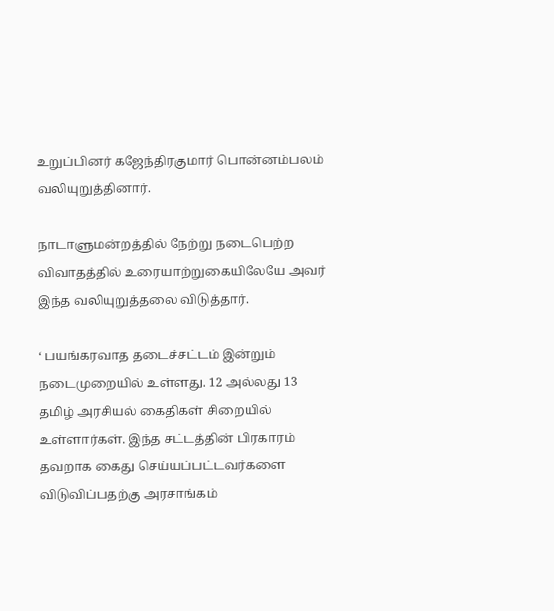உறுப்பினர் கஜேந்திரகுமார் பொன்னம்பலம் வலியுறுத்தினார்.

நாடாளுமன்றத்தில் நேற்று நடைபெற்ற விவாதத்தில் உரையாற்றுகையிலேயே அவர் இந்த வலியுறுத்தலை விடுத்தார்.

‘ பயங்கரவாத தடைச்சட்டம் இன்றும் நடைமுறையில் உள்ளது. 12 அல்லது 13 தமிழ் அரசியல் கைதிகள் சிறையில் உள்ளார்கள். இந்த சட்டத்தின் பிரகாரம் தவறாக கைது செய்யப்பட்டவர்களை விடுவிப்பதற்கு அரசாங்கம்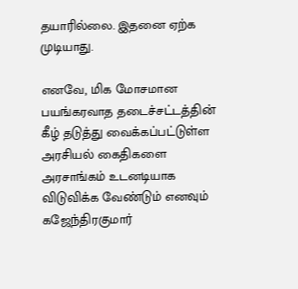தயாரில்லை. இதனை ஏற்க முடியாது.

எனவே, மிக மோசமான பயங்கரவாத தடைச்சட்டத்தின் கீழ் தடுத்து வைக்கப்பட்டுள்ள அரசியல் கைதிகளை அரசாங்கம் உடனடியாக விடுவிக்க வேண்டும் எனவும் கஜேந்திரகுமார்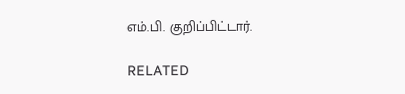எம்.பி. குறிப்பிட்டார்.

RELATED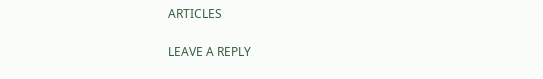ARTICLES

LEAVE A REPLY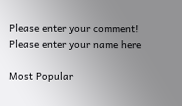Please enter your comment!
Please enter your name here

Most Popular